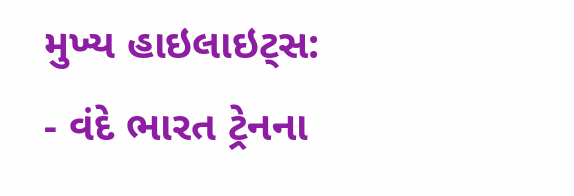મુખ્ય હાઇલાઇટ્સ:
- વંદે ભારત ટ્રેનના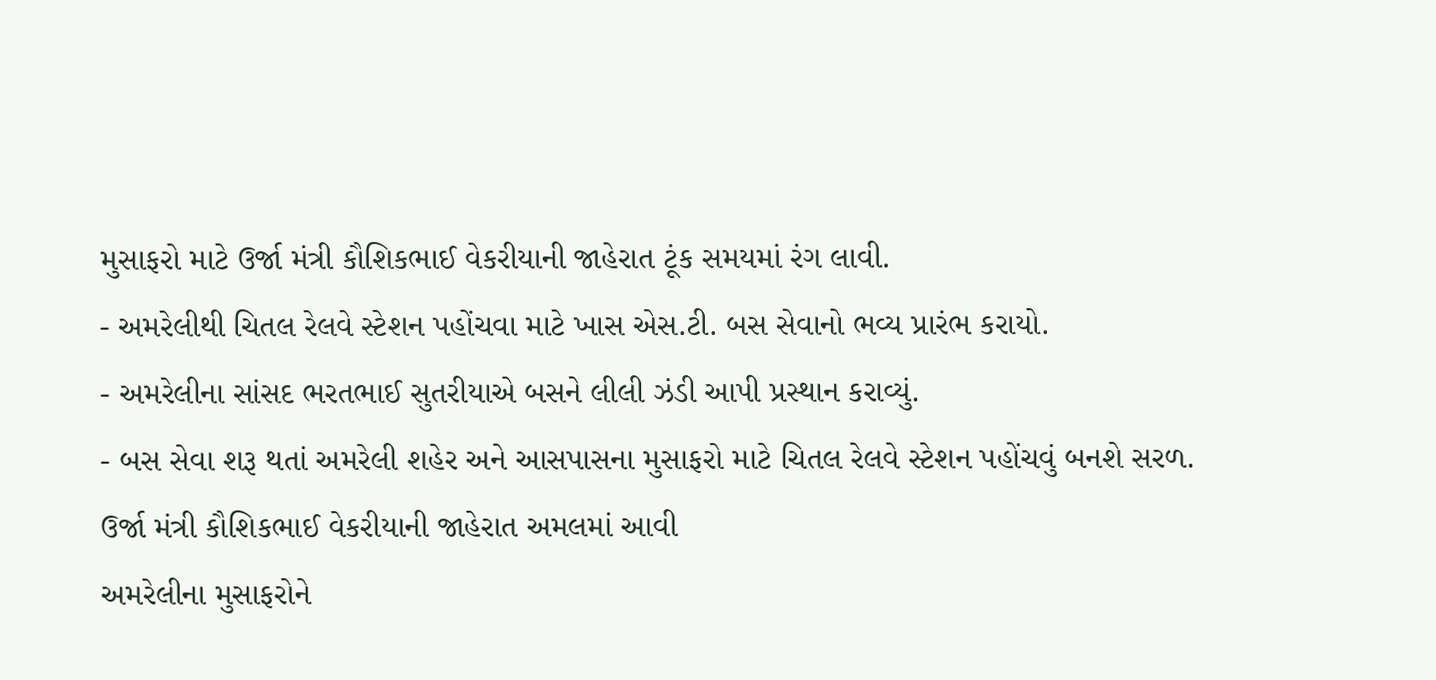મુસાફરો માટે ઉર્જા મંત્રી કૌશિકભાઈ વેકરીયાની જાહેરાત ટૂંક સમયમાં રંગ લાવી.
- અમરેલીથી ચિતલ રેલવે સ્ટેશન પહોંચવા માટે ખાસ એસ.ટી. બસ સેવાનો ભવ્ય પ્રારંભ કરાયો.
- અમરેલીના સાંસદ ભરતભાઈ સુતરીયાએ બસને લીલી ઝંડી આપી પ્રસ્થાન કરાવ્યું.
- બસ સેવા શરૂ થતાં અમરેલી શહેર અને આસપાસના મુસાફરો માટે ચિતલ રેલવે સ્ટેશન પહોંચવું બનશે સરળ.
ઉર્જા મંત્રી કૌશિકભાઈ વેકરીયાની જાહેરાત અમલમાં આવી
અમરેલીના મુસાફરોને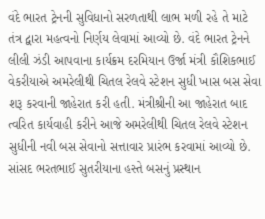વંદે ભારત ટ્રેનની સુવિધાનો સરળતાથી લાભ મળી રહે તે માટે તંત્ર દ્વારા મહત્વનો નિર્ણય લેવામાં આવ્યો છે. વંદે ભારત ટ્રેનને લીલી ઝંડી આપવાના કાર્યક્રમ દરમિયાન ઉર્જા મંત્રી કૌશિકભાઈ વેકરીયાએ અમરેલીથી ચિતલ રેલવે સ્ટેશન સુધી ખાસ બસ સેવા શરૂ કરવાની જાહેરાત કરી હતી. મંત્રીશ્રીની આ જાહેરાત બાદ ત્વરિત કાર્યવાહી કરીને આજે અમરેલીથી ચિતલ રેલવે સ્ટેશન સુધીની નવી બસ સેવાનો સત્તાવાર પ્રારંભ કરવામાં આવ્યો છે.
સાંસદ ભરતભાઈ સુતરીયાના હસ્તે બસનું પ્રસ્થાન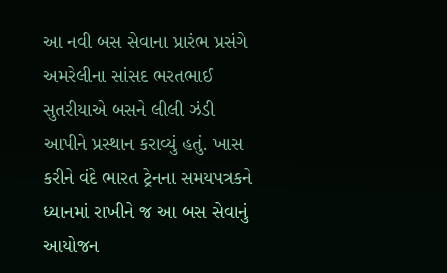આ નવી બસ સેવાના પ્રારંભ પ્રસંગે અમરેલીના સાંસદ ભરતભાઈ સુતરીયાએ બસને લીલી ઝંડી આપીને પ્રસ્થાન કરાવ્યું હતું. ખાસ કરીને વંદે ભારત ટ્રેનના સમયપત્રકને ધ્યાનમાં રાખીને જ આ બસ સેવાનું આયોજન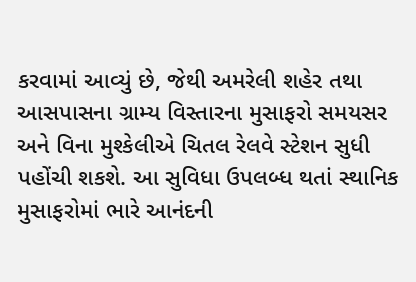કરવામાં આવ્યું છે, જેથી અમરેલી શહેર તથા આસપાસના ગ્રામ્ય વિસ્તારના મુસાફરો સમયસર અને વિના મુશ્કેલીએ ચિતલ રેલવે સ્ટેશન સુધી પહોંચી શકશે. આ સુવિધા ઉપલબ્ધ થતાં સ્થાનિક મુસાફરોમાં ભારે આનંદની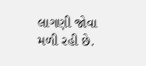લાગણી જોવા મળી રહી છે.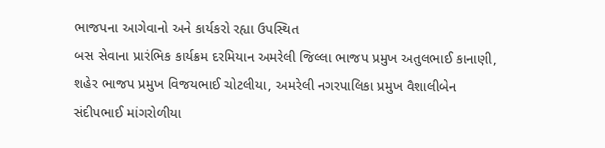ભાજપના આગેવાનો અને કાર્યકરો રહ્યા ઉપસ્થિત
બસ સેવાના પ્રારંભિક કાર્યક્રમ દરમિયાન અમરેલી જિલ્લા ભાજપ પ્રમુખ અતુલભાઈ કાનાણી, શહેર ભાજપ પ્રમુખ વિજયભાઈ ચોટલીયા, અમરેલી નગરપાલિકા પ્રમુખ વૈશાલીબેન સંદીપભાઈ માંગરોળીયા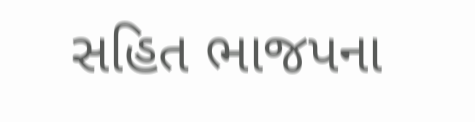સહિત ભાજપના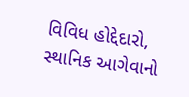વિવિધ હોદ્દેદારો, સ્થાનિક આગેવાનો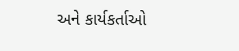અને કાર્યકર્તાઓ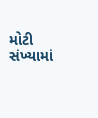મોટી સંખ્યામાં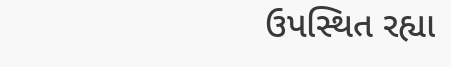ઉપસ્થિત રહ્યા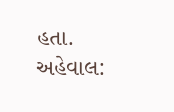હતા.
અહેવાલ: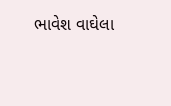ભાવેશ વાઘેલા